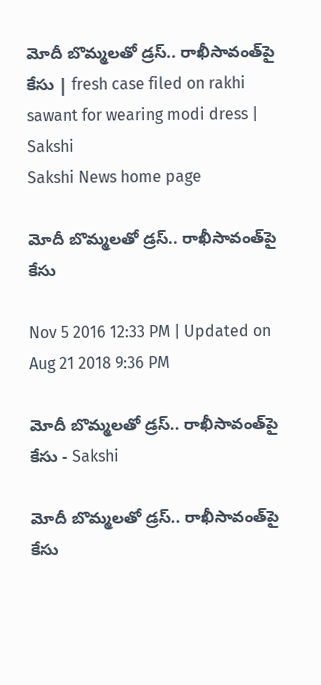మోదీ బొమ్మలతో డ్రస్.. రాఖీసావంత్‌పై కేసు | fresh case filed on rakhi sawant for wearing modi dress | Sakshi
Sakshi News home page

మోదీ బొమ్మలతో డ్రస్.. రాఖీసావంత్‌పై కేసు

Nov 5 2016 12:33 PM | Updated on Aug 21 2018 9:36 PM

మోదీ బొమ్మలతో డ్రస్.. రాఖీసావంత్‌పై కేసు - Sakshi

మోదీ బొమ్మలతో డ్రస్.. రాఖీసావంత్‌పై కేసు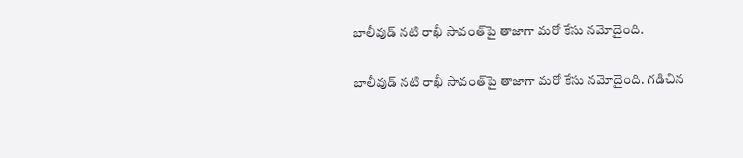బాలీవుడ్ నటి రాఖీ సావంత్‌పై తాజాగా మరో కేసు నమోదైంది.

బాలీవుడ్ నటి రాఖీ సావంత్‌పై తాజాగా మరో కేసు నమోదైంది. గడిచిన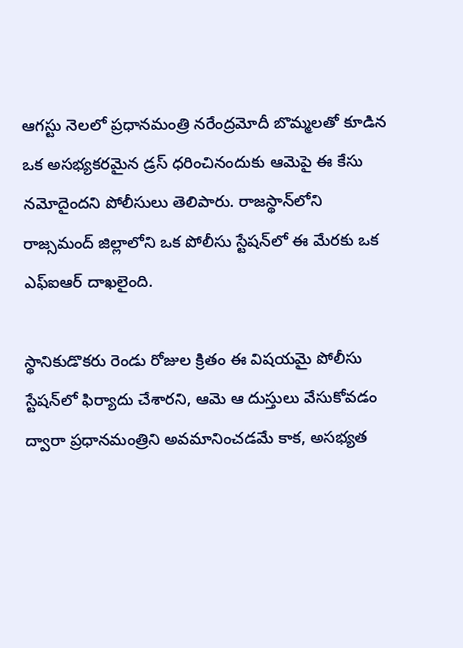ఆగస్టు నెలలో ప్రధానమంత్రి నరేంద్రమోదీ బొమ్మలతో కూడిన ఒక అసభ్యకరమైన డ్రస్ ధరించినందుకు ఆమెపై ఈ కేసు నమోదైందని పోలీసులు తెలిపారు. రాజస్థాన్‌లోని రాజ్సమంద్ జిల్లాలోని ఒక పోలీసు స్టేషన్‌లో ఈ మేరకు ఒక ఎఫ్ఐఆర్ దాఖలైంది.

స్థానికుడొకరు రెండు రోజుల క్రితం ఈ విషయమై పోలీసు స్టేషన్‌లో ఫిర్యాదు చేశారని, ఆమె ఆ దుస్తులు వేసుకోవడం ద్వారా ప్రధానమంత్రిని అవమానించడమే కాక, అసభ్యత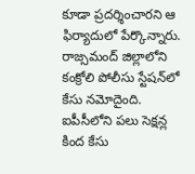కూడా ప్రదర్శించారని ఆ ఫిర్యాదులో పేర్కొన్నారు. రాజ్సమంద్ జిల్లాలోని కంక్రోలి పోలీసు స్టేషన్‌లో కేసు నమోదైంది. ఐపీసీలోని పలు సెక్షన్ల కింద కేసు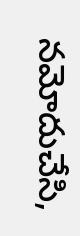నమోదుచేసి,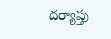దర్యాప్తు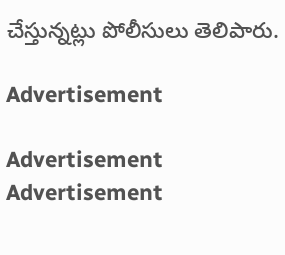చేస్తున్నట్లు పోలీసులు తెలిపారు.

Advertisement

Advertisement
Advertisement